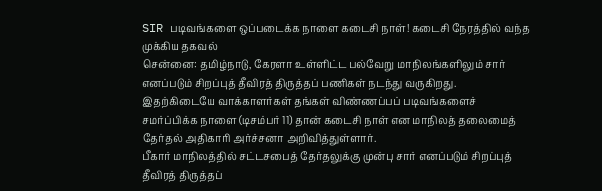SIR படிவங்களை ஒப்படைக்க நாளை கடைசி நாள்! கடைசி நேரத்தில் வந்த முக்கிய தகவல்
சென்னை: தமிழ்நாடு, கேரளா உள்ளிட்ட பல்வேறு மாநிலங்களிலும் சார் எனப்படும் சிறப்புத் தீவிரத் திருத்தப் பணிகள் நடந்து வருகிறது. இதற்கிடையே வாக்காளர்கள் தங்கள் விண்ணப்பப் படிவங்களைச் சமர்ப்பிக்க நாளை (டிசம்பர் 11) தான் கடைசி நாள் என மாநிலத் தலைமைத் தேர்தல் அதிகாரி அர்ச்சனா அறிவித்துள்ளார்.
பீகார் மாநிலத்தில் சட்டசபைத் தேர்தலுக்கு முன்பு சார் எனப்படும் சிறப்புத் தீவிரத் திருத்தப்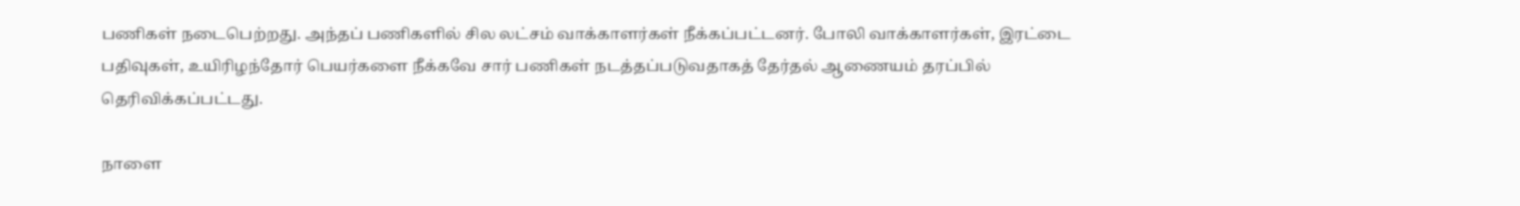பணிகள் நடைபெற்றது. அந்தப் பணிகளில் சில லட்சம் வாக்காளர்கள் நீக்கப்பட்டனர். போலி வாக்காளர்கள், இரட்டை பதிவுகள், உயிரிழந்தோர் பெயர்களை நீக்கவே சார் பணிகள் நடத்தப்படுவதாகத் தேர்தல் ஆணையம் தரப்பில் தெரிவிக்கப்பட்டது.

நாளை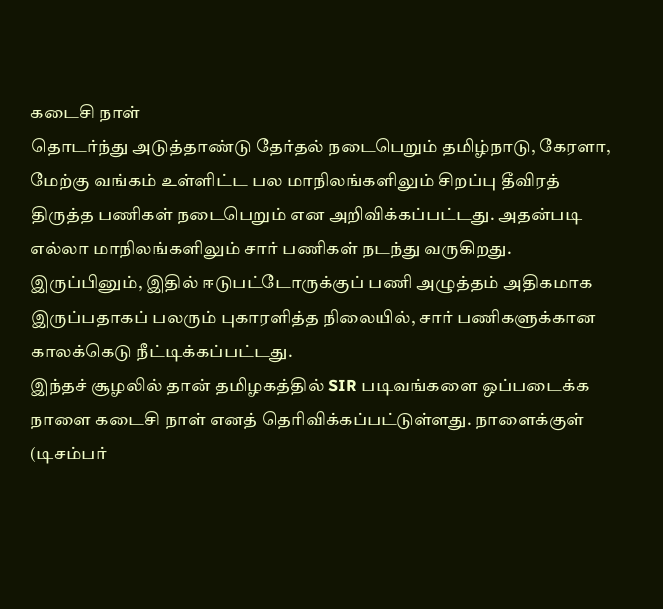கடைசி நாள்
தொடர்ந்து அடுத்தாண்டு தேர்தல் நடைபெறும் தமிழ்நாடு, கேரளா, மேற்கு வங்கம் உள்ளிட்ட பல மாநிலங்களிலும் சிறப்பு தீவிரத் திருத்த பணிகள் நடைபெறும் என அறிவிக்கப்பட்டது. அதன்படி எல்லா மாநிலங்களிலும் சார் பணிகள் நடந்து வருகிறது. இருப்பினும், இதில் ஈடுபட்டோருக்குப் பணி அழுத்தம் அதிகமாக இருப்பதாகப் பலரும் புகாரளித்த நிலையில், சார் பணிகளுக்கான காலக்கெடு நீட்டிக்கப்பட்டது.
இந்தச் சூழலில் தான் தமிழகத்தில் SIR படிவங்களை ஒப்படைக்க நாளை கடைசி நாள் எனத் தெரிவிக்கப்பட்டுள்ளது. நாளைக்குள் (டிசம்பர்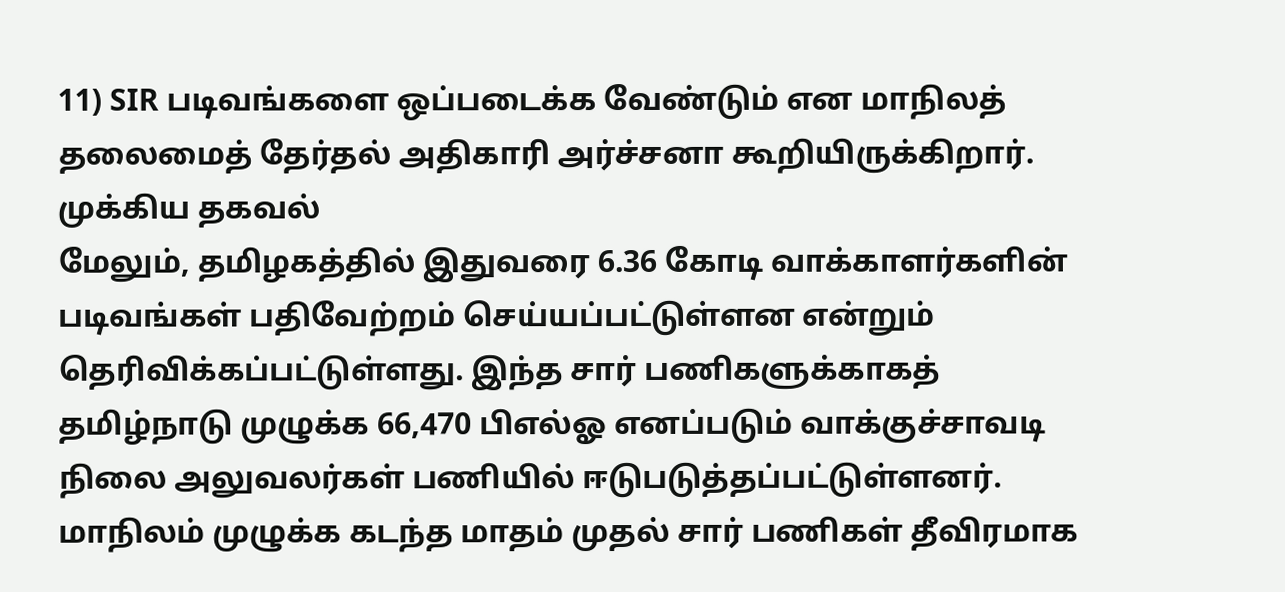11) SIR படிவங்களை ஒப்படைக்க வேண்டும் என மாநிலத் தலைமைத் தேர்தல் அதிகாரி அர்ச்சனா கூறியிருக்கிறார்.
முக்கிய தகவல்
மேலும், தமிழகத்தில் இதுவரை 6.36 கோடி வாக்காளர்களின் படிவங்கள் பதிவேற்றம் செய்யப்பட்டுள்ளன என்றும் தெரிவிக்கப்பட்டுள்ளது. இந்த சார் பணிகளுக்காகத் தமிழ்நாடு முழுக்க 66,470 பிஎல்ஓ எனப்படும் வாக்குச்சாவடி நிலை அலுவலர்கள் பணியில் ஈடுபடுத்தப்பட்டுள்ளனர். மாநிலம் முழுக்க கடந்த மாதம் முதல் சார் பணிகள் தீவிரமாக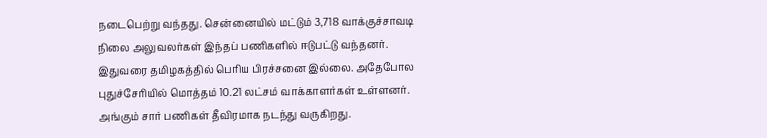நடைபெற்று வந்தது. சென்னையில் மட்டும் 3,718 வாக்குச்சாவடி நிலை அலுவலர்கள் இந்தப் பணிகளில் ஈடுபட்டு வந்தனர். இதுவரை தமிழகத்தில் பெரிய பிரச்சனை இல்லை. அதேபோல புதுச்சேரியில் மொத்தம் 10.21 லட்சம் வாக்காளர்கள் உள்ளனர். அங்கும் சார் பணிகள் தீவிரமாக நடந்து வருகிறது.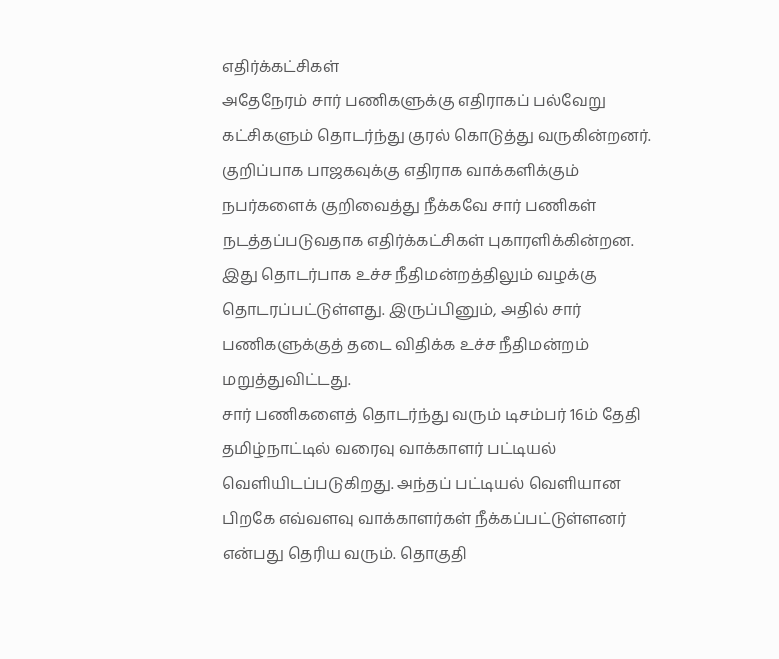எதிர்க்கட்சிகள்
அதேநேரம் சார் பணிகளுக்கு எதிராகப் பல்வேறு கட்சிகளும் தொடர்ந்து குரல் கொடுத்து வருகின்றனர். குறிப்பாக பாஜகவுக்கு எதிராக வாக்களிக்கும் நபர்களைக் குறிவைத்து நீக்கவே சார் பணிகள் நடத்தப்படுவதாக எதிர்க்கட்சிகள் புகாரளிக்கின்றன. இது தொடர்பாக உச்ச நீதிமன்றத்திலும் வழக்கு தொடரப்பட்டுள்ளது. இருப்பினும், அதில் சார் பணிகளுக்குத் தடை விதிக்க உச்ச நீதிமன்றம் மறுத்துவிட்டது.
சார் பணிகளைத் தொடர்ந்து வரும் டிசம்பர் 16ம் தேதி தமிழ்நாட்டில் வரைவு வாக்காளர் பட்டியல் வெளியிடப்படுகிறது. அந்தப் பட்டியல் வெளியான பிறகே எவ்வளவு வாக்காளர்கள் நீக்கப்பட்டுள்ளனர் என்பது தெரிய வரும். தொகுதி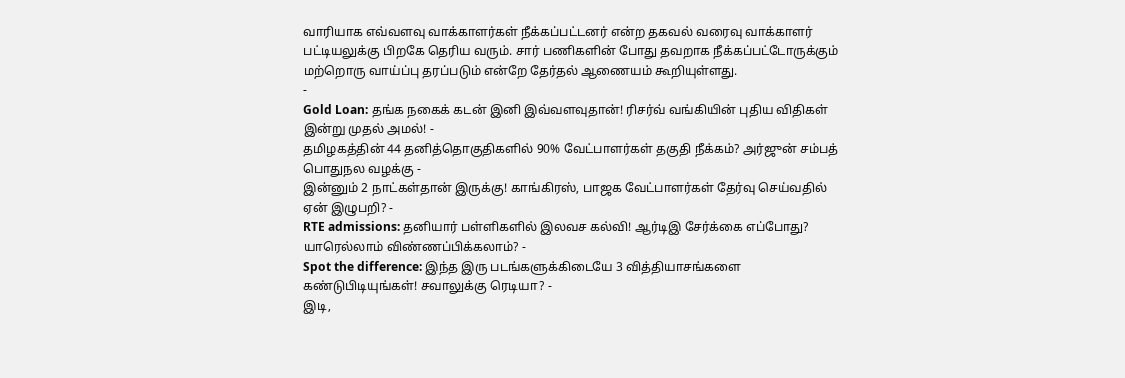வாரியாக எவ்வளவு வாக்காளர்கள் நீக்கப்பட்டனர் என்ற தகவல் வரைவு வாக்காளர் பட்டியலுக்கு பிறகே தெரிய வரும். சார் பணிகளின் போது தவறாக நீக்கப்பட்டோருக்கும் மற்றொரு வாய்ப்பு தரப்படும் என்றே தேர்தல் ஆணையம் கூறியுள்ளது.
-
Gold Loan: தங்க நகைக் கடன் இனி இவ்வளவுதான்! ரிசர்வ் வங்கியின் புதிய விதிகள் இன்று முதல் அமல்! -
தமிழகத்தின் 44 தனித்தொகுதிகளில் 90% வேட்பாளர்கள் தகுதி நீக்கம்? அர்ஜுன் சம்பத் பொதுநல வழக்கு -
இன்னும் 2 நாட்கள்தான் இருக்கு! காங்கிரஸ், பாஜக வேட்பாளர்கள் தேர்வு செய்வதில் ஏன் இழுபறி? -
RTE admissions: தனியார் பள்ளிகளில் இலவச கல்வி! ஆர்டிஇ சேர்க்கை எப்போது? யாரெல்லாம் விண்ணப்பிக்கலாம்? -
Spot the difference: இந்த இரு படங்களுக்கிடையே 3 வித்தியாசங்களை கண்டுபிடியுங்கள்! சவாலுக்கு ரெடியா? -
இடி,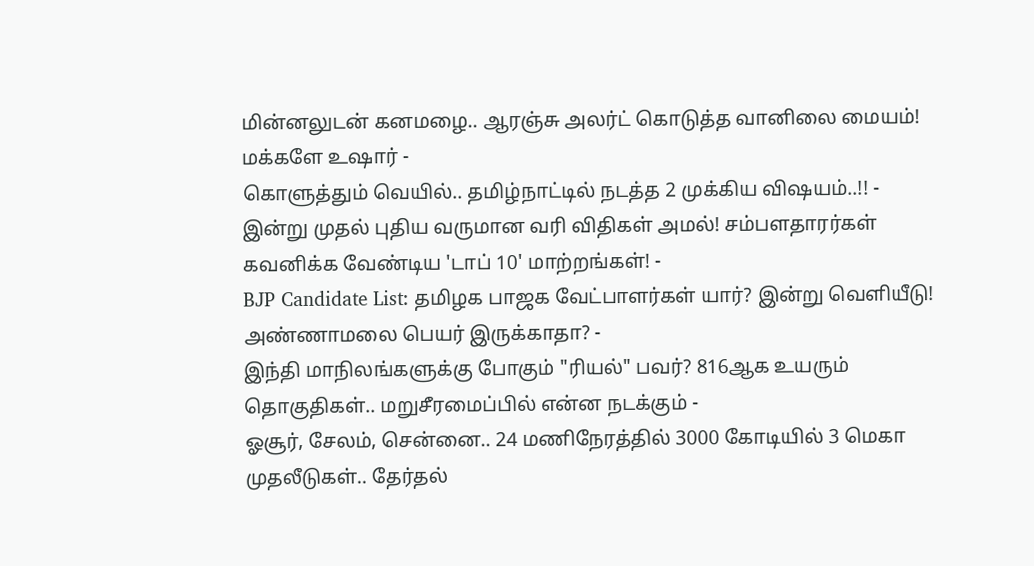மின்னலுடன் கனமழை.. ஆரஞ்சு அலர்ட் கொடுத்த வானிலை மையம்! மக்களே உஷார் -
கொளுத்தும் வெயில்.. தமிழ்நாட்டில் நடத்த 2 முக்கிய விஷயம்..!! -
இன்று முதல் புதிய வருமான வரி விதிகள் அமல்! சம்பளதாரர்கள் கவனிக்க வேண்டிய 'டாப் 10' மாற்றங்கள்! -
BJP Candidate List: தமிழக பாஜக வேட்பாளர்கள் யார்? இன்று வெளியீடு! அண்ணாமலை பெயர் இருக்காதா? -
இந்தி மாநிலங்களுக்கு போகும் "ரியல்" பவர்? 816ஆக உயரும் தொகுதிகள்.. மறுசீரமைப்பில் என்ன நடக்கும் -
ஓசூர், சேலம், சென்னை.. 24 மணிநேரத்தில் 3000 கோடியில் 3 மெகா முதலீடுகள்.. தேர்தல்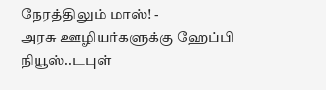நேரத்திலும் மாஸ்! -
அரசு ஊழியர்களுக்கு ஹேப்பி நியூஸ்..டபுள்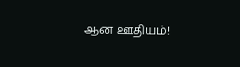ஆன ஊதியம்!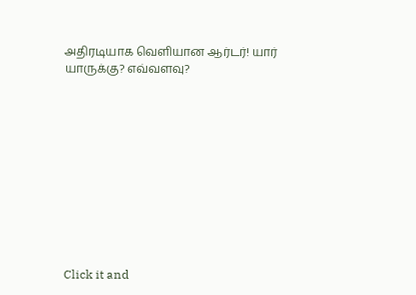அதிரடியாக வெளியான ஆர்டர்! யார் யாருக்கு? எவ்வளவு?











Click it and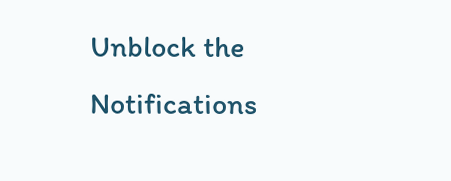Unblock the Notifications